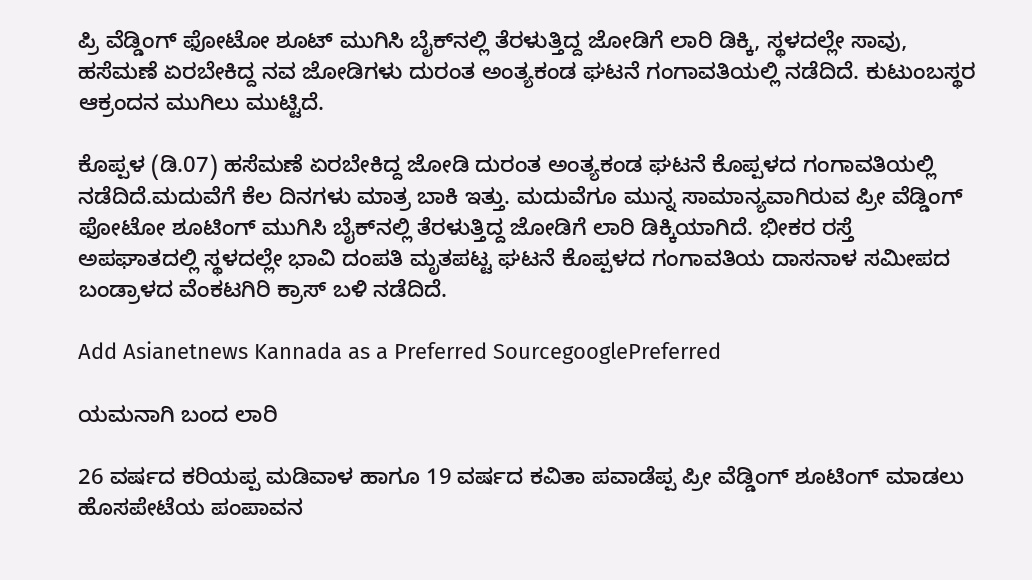ಪ್ರಿ ವೆಡ್ಡಿಂಗ್ ಫೋಟೋ ಶೂಟ್ ಮುಗಿಸಿ ಬೈಕ್‌ನಲ್ಲಿ ತೆರಳುತ್ತಿದ್ದ ಜೋಡಿಗೆ ಲಾರಿ ಡಿಕ್ಕಿ, ಸ್ಥಳದಲ್ಲೇ ಸಾವು, ಹಸೆಮಣೆ ಏರಬೇಕಿದ್ದ ನವ ಜೋಡಿಗಳು ದುರಂತ ಅಂತ್ಯಕಂಡ ಘಟನೆ ಗಂಗಾವತಿಯಲ್ಲಿ ನಡೆದಿದೆ. ಕುಟುಂಬಸ್ಥರ ಆಕ್ರಂದನ ಮುಗಿಲು ಮುಟ್ಟಿದೆ.

ಕೊಪ್ಪಳ (ಡಿ.07) ಹಸೆಮಣೆ ಏರಬೇಕಿದ್ದ ಜೋಡಿ ದುರಂತ ಅಂತ್ಯಕಂಡ ಘಟನೆ ಕೊಪ್ಪಳದ ಗಂಗಾವತಿಯಲ್ಲಿ ನಡೆದಿದೆ.ಮದುವೆಗೆ ಕೆಲ ದಿನಗಳು ಮಾತ್ರ ಬಾಕಿ ಇತ್ತು. ಮದುವೆಗೂ ಮುನ್ನ ಸಾಮಾನ್ಯವಾಗಿರುವ ಪ್ರೀ ವೆಡ್ಡಿಂಗ್ ಫೋಟೋ ಶೂಟಿಂಗ್ ಮುಗಿಸಿ ಬೈಕ್‌ನಲ್ಲಿ ತೆರಳುತ್ತಿದ್ದ ಜೋಡಿಗೆ ಲಾರಿ ಡಿಕ್ಕಿಯಾಗಿದೆ. ಭೀಕರ ರಸ್ತೆ ಅಪಘಾತದಲ್ಲಿ ಸ್ಥಳದಲ್ಲೇ ಭಾವಿ ದಂಪತಿ ಮೃತಪಟ್ಟ ಘಟನೆ ಕೊಪ್ಪಳದ ಗಂಗಾವತಿಯ ದಾಸನಾಳ ಸಮೀಪದ ಬಂಡ್ರಾಳದ ವೆಂಕಟಗಿರಿ ಕ್ರಾಸ್ ಬಳಿ ನಡೆದಿದೆ.

Add Asianetnews Kannada as a Preferred SourcegooglePreferred

ಯಮನಾಗಿ ಬಂದ ಲಾರಿ

26 ವರ್ಷದ ಕರಿಯಪ್ಪ ಮಡಿವಾಳ ಹಾಗೂ 19 ವರ್ಷದ ಕವಿತಾ ಪವಾಡೆಪ್ಪ ಪ್ರೀ ವೆಡ್ಡಿಂಗ್ ಶೂಟಿಂಗ್ ಮಾಡಲು ಹೊಸಪೇಟೆಯ ಪಂಪಾವನ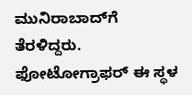ಮುನಿರಾಬಾದ್‌ಗೆ ತೆರಳಿದ್ದರು. ಫೋಟೋಗ್ರಾಫರ್ ಈ ಸ್ಥಳ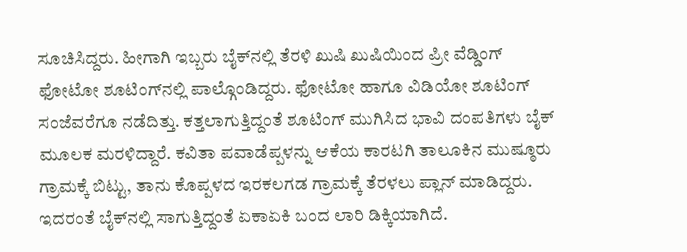ಸೂಚಿಸಿದ್ದರು. ಹೀಗಾಗಿ ಇಬ್ಬರು ಬೈಕ್‌ನಲ್ಲಿ ತೆರಳಿ ಖುಷಿ ಖುಷಿಯಿಂದ ಪ್ರೀ ವೆಡ್ಡಿಂಗ್ ಫೋಟೋ ಶೂಟಿಂಗ್‌ನಲ್ಲಿ ಪಾಲ್ಗೊಂಡಿದ್ದರು. ಫೋಟೋ ಹಾಗೂ ವಿಡಿಯೋ ಶೂಟಿಂಗ್ ಸಂಜೆವರೆಗೂ ನಡೆದಿತ್ತು. ಕತ್ತಲಾಗುತ್ತಿದ್ದಂತೆ ಶೂಟಿಂಗ್ ಮುಗಿಸಿದ ಭಾವಿ ದಂಪತಿಗಳು ಬೈಕ್ ಮೂಲಕ ಮರಳಿದ್ದಾರೆ. ಕವಿತಾ ಪವಾಡೆಪ್ಪಳನ್ನು ಆಕೆಯ ಕಾರಟಗಿ ತಾಲೂಕಿನ ಮುಷ್ಠೂರು ಗ್ರಾಮಕ್ಕೆ ಬಿಟ್ಟು, ತಾನು ಕೊಪ್ಪಳದ ಇರಕಲಗಡ ಗ್ರಾಮಕ್ಕೆ ತೆರಳಲು ಪ್ಲಾನ್ ಮಾಡಿದ್ದರು. ಇದರಂತೆ ಬೈಕ್‌ನಲ್ಲಿ ಸಾಗುತ್ತಿದ್ದಂತೆ ಏಕಾಏಕಿ ಬಂದ ಲಾರಿ ಡಿಕ್ಕಿಯಾಗಿದೆ.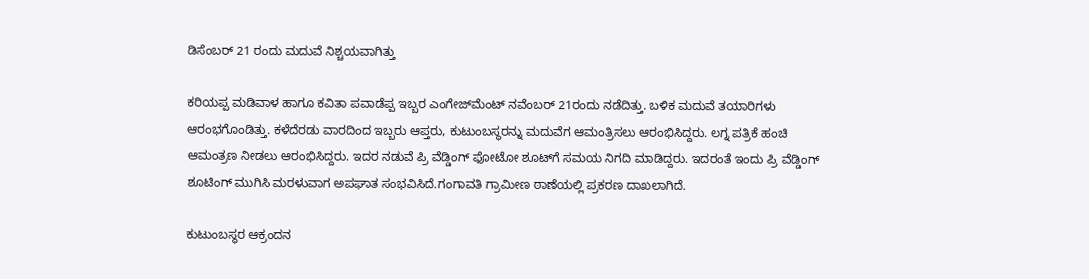ಡಿಸೆಂಬರ್ 21 ರಂದು ಮದುವೆ ನಿಶ್ಚಯವಾಗಿತ್ತು

ಕರಿಯಪ್ಪ ಮಡಿವಾಳ ಹಾಗೂ ಕವಿತಾ ಪವಾಡೆಪ್ಪ ಇಬ್ಬರ ಎಂಗೇಜ್‌ಮೆಂಟ್ ನವೆಂಬರ್ 21ರಂದು ನಡೆದಿತ್ತು. ಬಳಿಕ ಮದುವೆ ತಯಾರಿಗಳು ಆರಂಭಗೊಂಡಿತ್ತು. ಕಳೆದೆರಡು ವಾರದಿಂದ ಇಬ್ಬರು ಆಪ್ತರು, ಕುಟುಂಬಸ್ಥರನ್ನು ಮದುವೆಗ ಆಮಂತ್ರಿಸಲು ಆರಂಭಿಸಿದ್ದರು. ಲಗ್ನ ಪತ್ರಿಕೆ ಹಂಚಿ ಆಮಂತ್ರಣ ನೀಡಲು ಆರಂಭಿಸಿದ್ದರು. ಇದರ ನಡುವೆ ಪ್ರಿ ವೆಡ್ಡಿಂಗ್ ಫೋಟೋ ಶೂಟ್‌ಗೆ ಸಮಯ ನಿಗದಿ ಮಾಡಿದ್ದರು. ಇದರಂತೆ ಇಂದು ಪ್ರಿ ವೆಡ್ಡಿಂಗ್ ಶೂಟಿಂಗ್ ಮುಗಿಸಿ ಮರಳುವಾಗ ಅಪಘಾತ ಸಂಭವಿಸಿದೆ.ಗಂಗಾವತಿ ಗ್ರಾಮೀಣ ಠಾಣೆಯಲ್ಲಿ ಪ್ರಕರಣ ದಾಖಲಾಗಿದೆ.

ಕುಟುಂಬಸ್ಥರ ಆಕ್ರಂದನ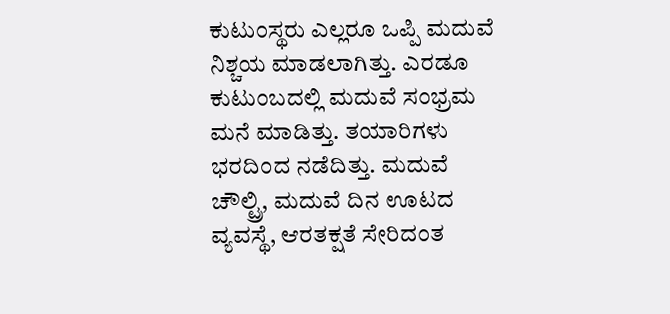ಕುಟುಂಸ್ಥರು ಎಲ್ಲರೂ ಒಪ್ಪಿ ಮದುವೆ ನಿಶ್ಚಯ ಮಾಡಲಾಗಿತ್ತು. ಎರಡೂ ಕುಟುಂಬದಲ್ಲಿ ಮದುವೆ ಸಂಭ್ರಮ ಮನೆ ಮಾಡಿತ್ತು. ತಯಾರಿಗಳು ಭರದಿಂದ ನಡೆದಿತ್ತು. ಮದುವೆ ಚೌಲ್ಟ್ರಿ, ಮದುವೆ ದಿನ ಊಟದ ವ್ಯವಸ್ಥೆ, ಆರತಕ್ಷತೆ ಸೇರಿದಂತ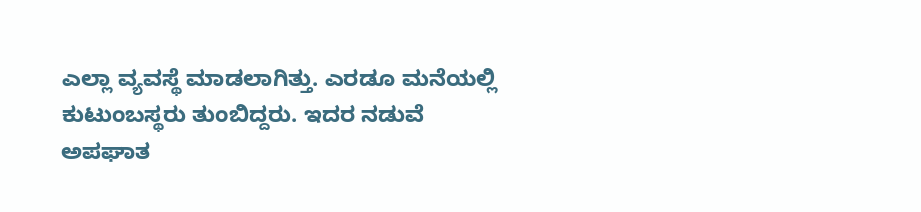ಎಲ್ಲಾ ವ್ಯವಸ್ಥೆ ಮಾಡಲಾಗಿತ್ತು. ಎರಡೂ ಮನೆಯಲ್ಲಿ ಕುಟುಂಬಸ್ಥರು ತುಂಬಿದ್ದರು. ಇದರ ನಡುವೆ ಅಪಘಾತ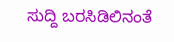ಸುದ್ದಿ ಬರಸಿಡಿಲಿನಂತೆ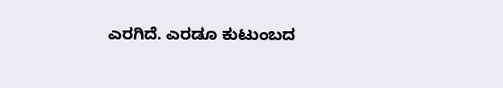ಎರಗಿದೆ. ಎರಡೂ ಕುಟುಂಬದ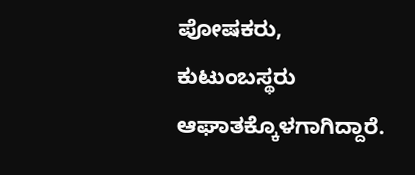ಪೋಷಕರು, ಕುಟುಂಬಸ್ಥರು ಆಘಾತಕ್ಕೊಳಗಾಗಿದ್ದಾರೆ.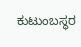ಕುಟುಂಬಸ್ಥರ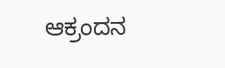ಆಕ್ರಂದನ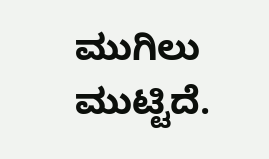ಮುಗಿಲು ಮುಟ್ಟಿದೆ.